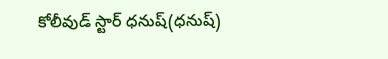కోలీవుడ్ స్టార్ ధనుష్(ధనుష్)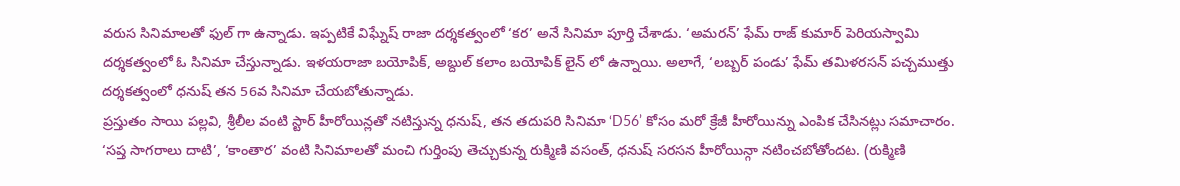వరుస సినిమాలతో ఫుల్ గా ఉన్నాడు. ఇప్పటికే విఘ్నేష్ రాజా దర్శకత్వంలో ‘కర’ అనే సినిమా పూర్తి చేశాడు. ‘అమరన్’ ఫేమ్ రాజ్ కుమార్ పెరియస్వామి దర్శకత్వంలో ఓ సినిమా చేస్తున్నాడు. ఇళయరాజా బయోపిక్, అబ్దుల్ కలాం బయోపిక్ లైన్ లో ఉన్నాయి. అలాగే, ‘లబ్బర్ పండు’ ఫేమ్ తమిళరసన్ పచ్చముత్తు దర్శకత్వంలో ధనుష్ తన 56వ సినిమా చేయబోతున్నాడు.
ప్రస్తుతం సాయి పల్లవి, శ్రీలీల వంటి స్టార్ హీరోయిన్లతో నటిస్తున్న ధనుష్, తన తదుపరి సినిమా ‘D56’ కోసం మరో క్రేజీ హీరోయిన్ను ఎంపిక చేసినట్లు సమాచారం. ‘సప్త సాగరాలు దాటి’, ‘కాంతార’ వంటి సినిమాలతో మంచి గుర్తింపు తెచ్చుకున్న రుక్మిణి వసంత్, ధనుష్ సరసన హీరోయిన్గా నటించబోతోందట. (రుక్మిణి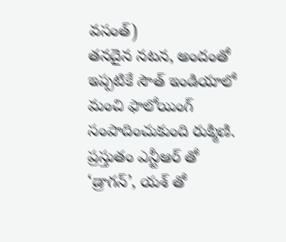వసంత్)
తనదైన నటన, అందంతో ఇప్పటికే సౌత్ ఇండియాలో మంచి ఫాలోయింగ్ సంపాదించుకుంది రుక్మిణి. ప్రస్తుతం ఎన్టీఆర్ తో ‘డ్రాగన్’, యశ్ తో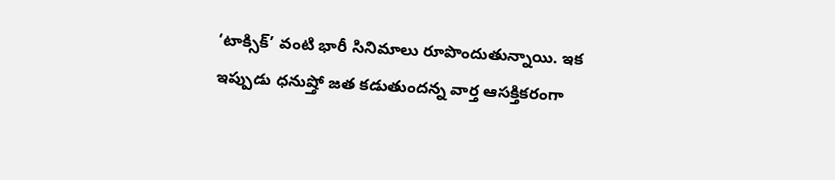‘టాక్సిక్’ వంటి భారీ సినిమాలు రూపొందుతున్నాయి. ఇక ఇప్పుడు ధనుష్తో జత కడుతుందన్న వార్త ఆసక్తికరంగా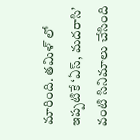మారింది. తమిళ్ లో ఇప్పటికే ‘ఏస్, మదరాసి’ వంటి సినిమాలు చేసింది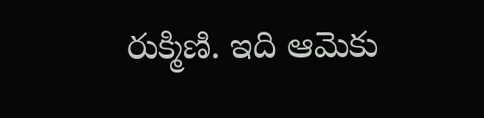రుక్మిణి. ఇది ఆమెకు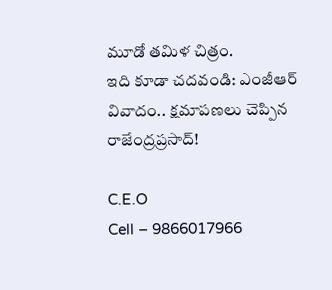మూడో తమిళ చిత్రం.
ఇది కూడా చదవండి: ఎంజీఆర్ వివాదం.. క్షమాపణలు చెప్పిన రాజేంద్రప్రసాద్!

C.E.O
Cell – 9866017966